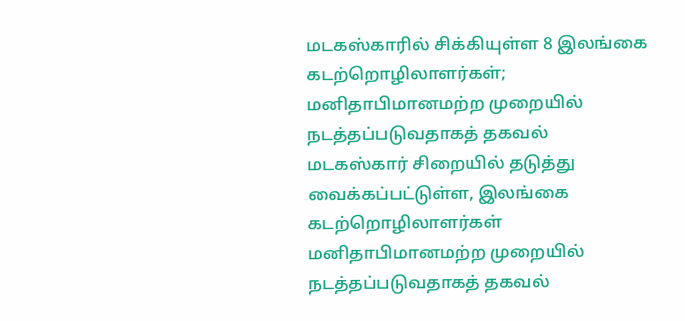மடகஸ்காரில் சிக்கியுள்ள 8 இலங்கை கடற்றொழிலாளர்கள்; மனிதாபிமானமற்ற முறையில் நடத்தப்படுவதாகத் தகவல்
மடகஸ்கார் சிறையில் தடுத்து வைக்கப்பட்டுள்ள, இலங்கை கடற்றொழிலாளர்கள் மனிதாபிமானமற்ற முறையில் நடத்தப்படுவதாகத் தகவல்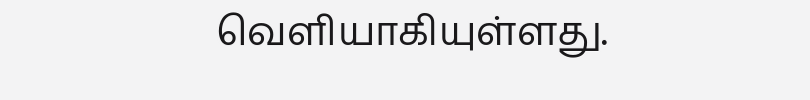வெளியாகியுள்ளது.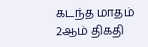கடந்த மாதம் 2ஆம் திகதி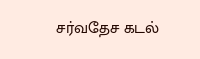சர்வதேச கடல்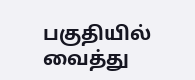பகுதியில் வைத்து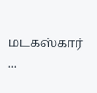மடகஸ்கார் ...